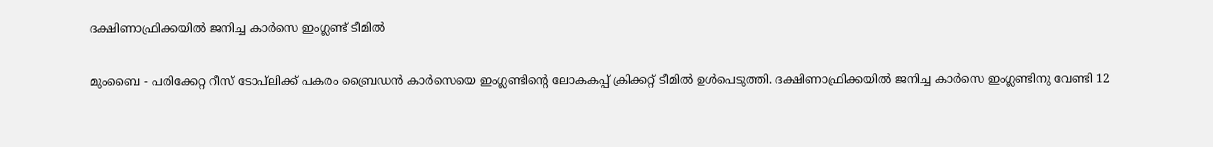ദക്ഷിണാഫ്രിക്കയില്‍ ജനിച്ച കാര്‍സെ ഇംഗ്ലണ്ട് ടീമില്‍

മുംബൈ - പരിക്കേറ്റ റീസ് ടോപ്‌ലിക്ക് പകരം ബ്രൈഡന്‍ കാര്‍സെയെ ഇംഗ്ലണ്ടിന്റെ ലോകകപ്പ് ക്രിക്കറ്റ് ടീമില്‍ ഉള്‍പെടുത്തി. ദക്ഷിണാഫ്രിക്കയില്‍ ജനിച്ച കാര്‍സെ ഇംഗ്ലണ്ടിനു വേണ്ടി 12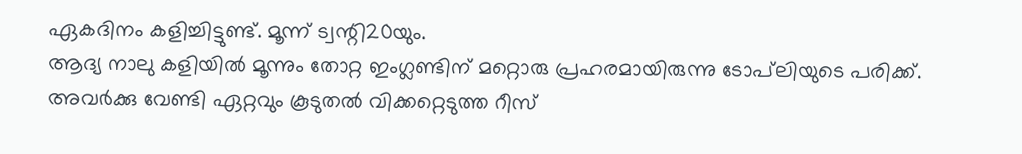ഏകദിനം കളിച്ചിട്ടുണ്ട്. മൂന്ന് ട്വന്റി20യും.
ആദ്യ നാലു കളിയില്‍ മൂന്നും തോറ്റ ഇംഗ്ലണ്ടിന് മറ്റൊരു പ്രഹരമായിരുന്നു ടോപ്‌ലിയുടെ പരിക്ക്. അവര്‍ക്കു വേണ്ടി ഏറ്റവും കൂടുതല്‍ വിക്കറ്റെടുത്ത റീസ്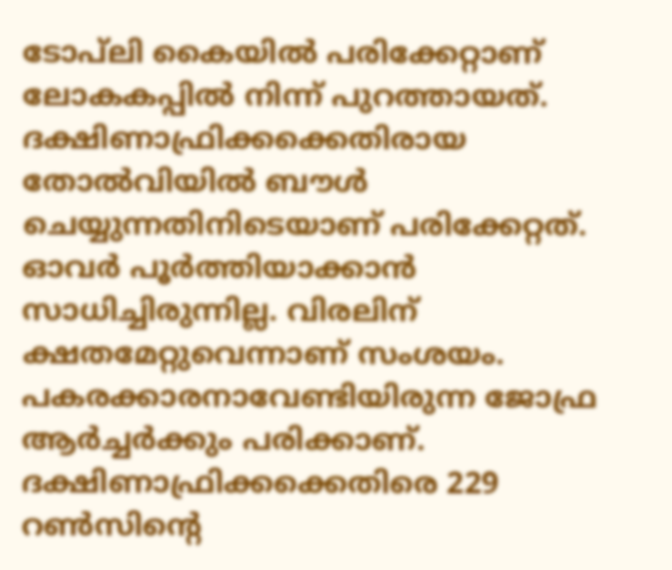ടോപ്‌ലി കൈയില്‍ പരിക്കേറ്റാണ് ലോകകപ്പില്‍ നിന്ന് പുറത്തായത്. ദക്ഷിണാഫ്രിക്കക്കെതിരായ തോല്‍വിയില്‍ ബൗള്‍ ചെയ്യുന്നതിനിടെയാണ് പരിക്കേറ്റത്. ഓവര്‍ പൂര്‍ത്തിയാക്കാന്‍ സാധിച്ചിരുന്നില്ല. വിരലിന് ക്ഷതമേറ്റുവെന്നാണ് സംശയം. പകരക്കാരനാവേണ്ടിയിരുന്ന ജോഫ്ര ആര്‍ച്ചര്‍ക്കും പരിക്കാണ്. ദക്ഷിണാഫ്രിക്കക്കെതിരെ 229 റണ്‍സിന്റെ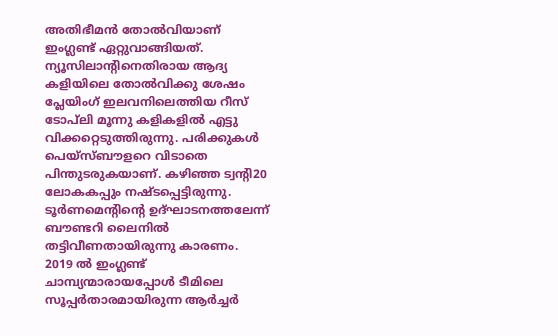അതിഭീമന്‍ തോല്‍വിയാണ് ഇംഗ്ലണ്ട് ഏറ്റുവാങ്ങിയത്.
ന്യൂസിലാന്റിനെതിരായ ആദ്യ കളിയിലെ തോല്‍വിക്കു ശേഷം പ്ലേയിംഗ് ഇലവനിലെത്തിയ റീസ് ടോപ്‌ലി മൂന്നു കളികളില്‍ എട്ടു വിക്കറ്റെടുത്തിരുന്നു. പരിക്കുകള്‍ പെയ്‌സ്ബൗളറെ വിടാതെ പിന്തുടരുകയാണ്. കഴിഞ്ഞ ട്വന്റി20 ലോകകപ്പും നഷ്ടപ്പെട്ടിരുന്നു. ടൂര്‍ണമെന്റിന്റെ ഉദ്ഘാടനത്തലേന്ന് ബൗണ്ടറി ലൈനില്‍ തട്ടിവീണതായിരുന്നു കാരണം.
2019 ല്‍ ഇംഗ്ലണ്ട് ചാമ്പ്യന്മാരായപ്പോള്‍ ടീമിലെ സൂപ്പര്‍താരമായിരുന്ന ആര്‍ച്ചര്‍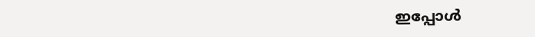ഇപ്പോള്‍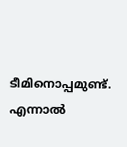ടീമിനൊപ്പമുണ്ട്. എന്നാല്‍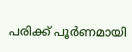പരിക്ക് പൂര്‍ണമായി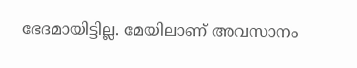ഭേദമായിട്ടില്ല. മേയിലാണ് അവസാനം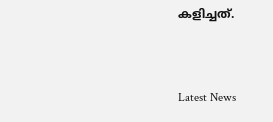കളിച്ചത്.


Latest News